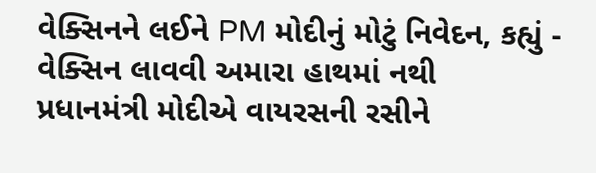વેક્સિનને લઈને PM મોદીનું મોટું નિવેદન, કહ્યું - વેક્સિન લાવવી અમારા હાથમાં નથી
પ્રધાનમંત્રી મોદીએ વાયરસની રસીને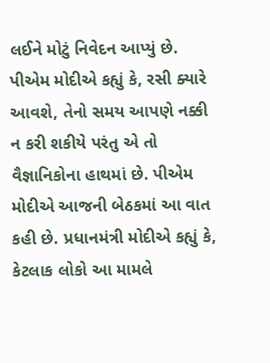લઈને મોટું નિવેદન આપ્યું છે. પીએમ મોદીએ કહ્યું કે, રસી ક્યારે આવશે, તેનો સમય આપણે નક્કી ન કરી શકીયે પરંતુ એ તો વૈજ્ઞાનિકોના હાથમાં છે. પીએમ મોદીએ આજની બેઠકમાં આ વાત કહી છે. પ્રધાનમંત્રી મોદીએ કહ્યું કે, કેટલાક લોકો આ મામલે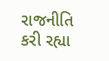રાજનીતિ કરી રહ્યા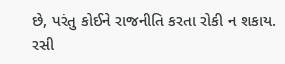છે, પરંતુ કોઈને રાજનીતિ કરતા રોકી ન શકાય. રસી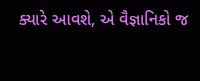ક્યારે આવશે, એ વૈજ્ઞાનિકો જ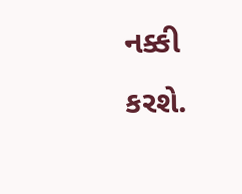નક્કી કરશે.